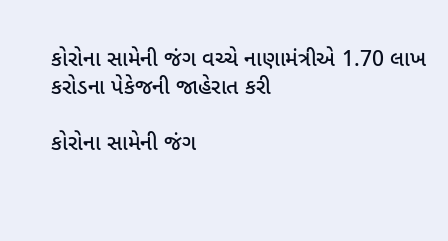કોરોના સામેની જંગ વચ્ચે નાણામંત્રીએ 1.70 લાખ કરોડના પેકેજની જાહેરાત કરી

કોરોના સામેની જંગ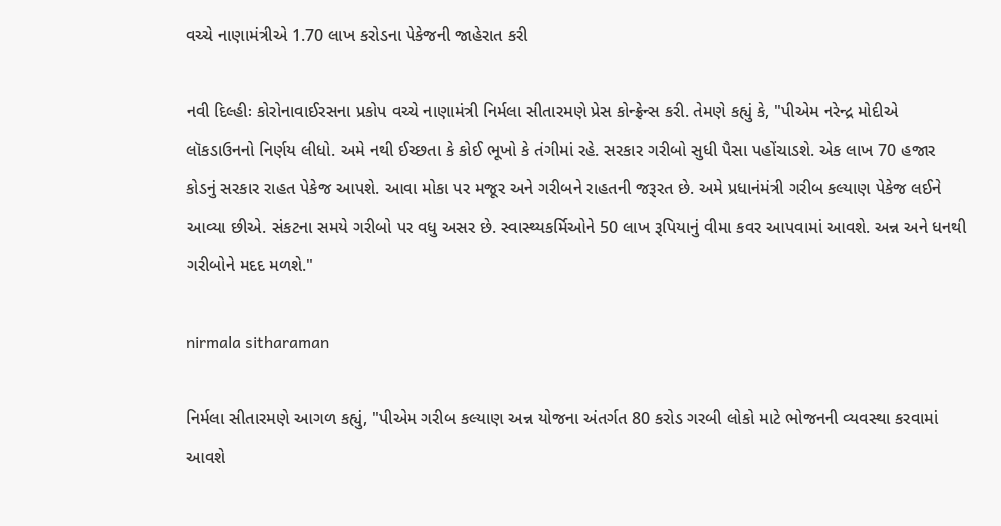વચ્ચે નાણામંત્રીએ 1.70 લાખ કરોડના પેકેજની જાહેરાત કરી

નવી દિલ્હીઃ કોરોનાવાઈરસના પ્રકોપ વચ્ચે નાણામંત્રી નિર્મલા સીતારમણે પ્રેસ કોન્ફ્રેન્સ કરી. તેમણે કહ્યું કે, "પીએમ નરેન્દ્ર મોદીએ લૉકડાઉનનો નિર્ણય લીધો. અમે નથી ઈચ્છતા કે કોઈ ભૂખો કે તંગીમાં રહે. સરકાર ગરીબો સુધી પૈસા પહોંચાડશે. એક લાખ 70 હજાર કોડનું સરકાર રાહત પેકેજ આપશે. આવા મોકા પર મજૂર અને ગરીબને રાહતની જરૂરત છે. અમે પ્રધાનંમંત્રી ગરીબ કલ્યાણ પેકેજ લઈને આવ્યા છીએ. સંકટના સમયે ગરીબો પર વધુ અસર છે. સ્વાસ્થ્યકર્મિઓને 50 લાખ રૂપિયાનું વીમા કવર આપવામાં આવશે. અન્ન અને ધનથી ગરીબોને મદદ મળશે."

nirmala sitharaman

નિર્મલા સીતારમણે આગળ કહ્યું, "પીએમ ગરીબ કલ્યાણ અન્ન યોજના અંતર્ગત 80 કરોડ ગરબી લોકો માટે ભોજનની વ્યવસ્થા કરવામાં આવશે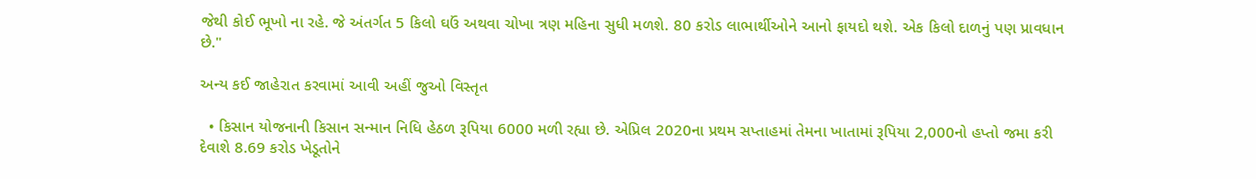જેથી કોઈ ભૂખો ના રહે. જે અંતર્ગત 5 કિલો ઘઉં અથવા ચોખા ત્રણ મહિના સુધી મળશે. 80 કરોડ લાભાર્થીઓને આનો ફાયદો થશે. એક કિલો દાળનું પણ પ્રાવધાન છે."

અન્ય કઈ જાહેરાત કરવામાં આવી અહીં જુઓ વિસ્તૃત

  • કિસાન યોજનાની કિસાન સન્માન નિધિ હેઠળ રૂપિયા 6000 મળી રહ્યા છે. એપ્રિલ 2020ના પ્રથમ સપ્તાહમાં તેમના ખાતામાં રૂપિયા 2,000નો હપ્તો જમા કરી દેવાશે 8.69 કરોડ ખેડૂતોને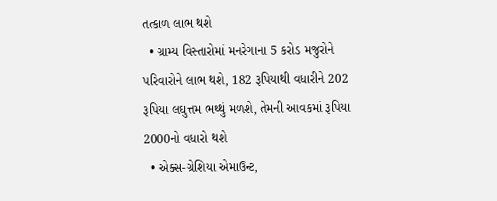તત્કાળ લાભ થશે
  • ગ્રામ્ય વિસ્તારોમાં મનરેગાના 5 કરોડ મજુરોને પરિવારોને લાભ થશે, 182 રૂપિયાથી વધારીને 202 રૂપિયા લઘુત્તમ ભથ્થું મળશે, તેમની આવકમાં રૂપિયા 2000નો વધારો થશે
  • એક્સ-ગ્રેશિયા એમાઉન્ટ,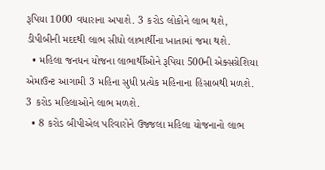રૂપિયા 1000 વધારાના અપાશે. 3 કરોડ લોકોને લાભ થશે, ડીપીબીની મદદથી લાભ સીધો લાભાર્થીના ખાતામાં જમા થશે.
  • મહિલા જનધન યોજના લાભાર્થીઓને રૂપિયા 500ની એક્સગ્રેશિયા એમાઉન્ટ આગામી 3 મહિના સુધી પ્રત્યેક મહિનાના હિસાબથી મળશે. 3 કરોડ મહિલાઓને લાભ મળશે.
  • 8 કરોડ બીપીએલ પરિવારોને ઉજ્જલા મહિલા યોજનાનો લાભ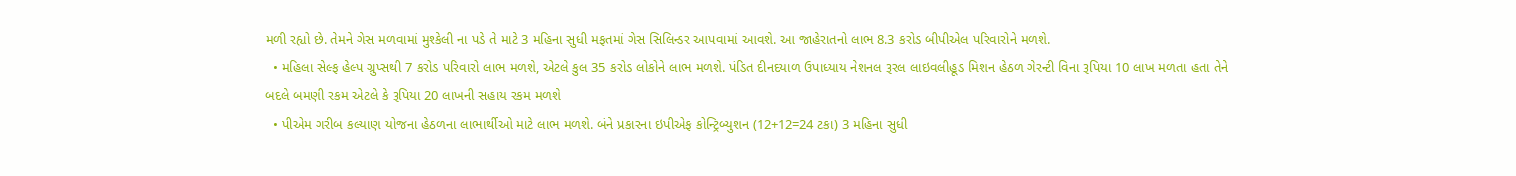મળી રહ્યો છે. તેમને ગેસ મળવામાં મુશ્કેલી ના પડે તે માટે 3 મહિના સુધી મફતમાં ગેસ સિલિન્ડર આપવામાં આવશે. આ જાહેરાતનો લાભ 8.3 કરોડ બીપીએલ પરિવારોને મળશે.
  • મહિલા સેલ્ફ હેલ્પ ગ્રુપ્સથી 7 કરોડ પરિવારો લાભ મળશે, એટલે કુલ 35 કરોડ લોકોને લાભ મળશે. પંડિત દીનદયાળ ઉપાધ્યાય નેશનલ રૂરલ લાઇવલીહૂડ મિશન હેઠળ ગેરન્ટી વિના રૂપિયા 10 લાખ મળતા હતા તેને બદલે બમણી રકમ એટલે કે રૂપિયા 20 લાખની સહાય રકમ મળશે
  • પીએમ ગરીબ કલ્યાણ યોજના હેઠળના લાભાર્થીઓ માટે લાભ મળશે. બંને પ્રકારના ઇપીએફ કોન્ટ્રિબ્યુશન (12+12=24 ટકા) 3 મહિના સુધી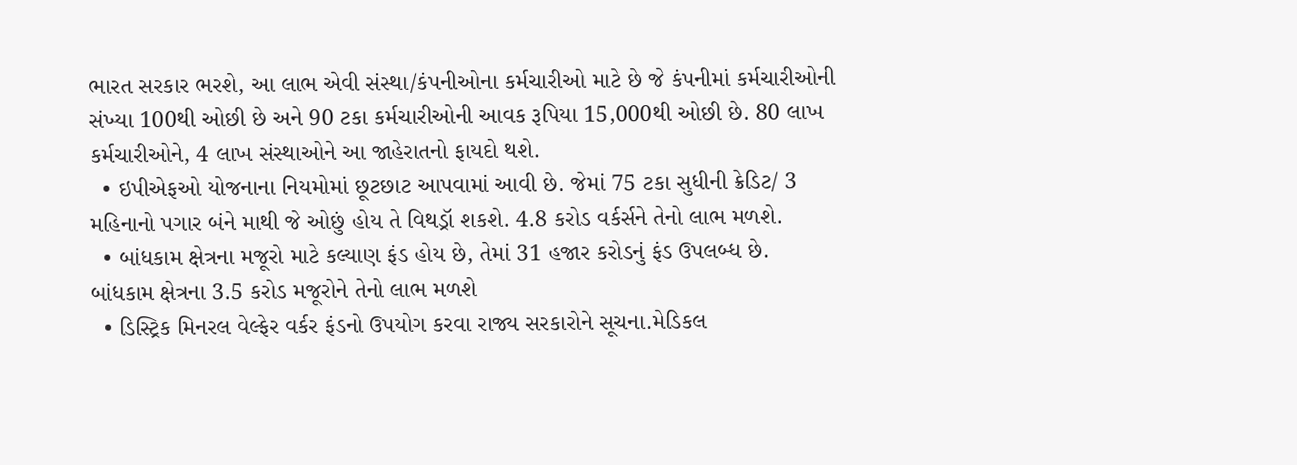ભારત સરકાર ભરશે, આ લાભ એવી સંસ્થા/કંપનીઓના કર્મચારીઓ માટે છે જે કંપનીમાં કર્મચારીઓની સંખ્યા 100થી ઓછી છે અને 90 ટકા કર્મચારીઓની આવક રૂપિયા 15,000થી ઓછી છે. 80 લાખ કર્મચારીઓને, 4 લાખ સંસ્થાઓને આ જાહેરાતનો ફાયદો થશે.
  • ઇપીએફઓ યોજનાના નિયમોમાં છૂટછાટ આપવામાં આવી છે. જેમાં 75 ટકા સુધીની ક્રેડિટ/ 3 મહિનાનો પગાર બંને માથી જે ઓછું હોય તે વિથડ્રૉ શકશે. 4.8 કરોડ વર્કર્સને તેનો લાભ મળશે.
  • બાંધકામ ક્ષેત્રના મજૂરો માટે કલ્યાણ ફંડ હોય છે, તેમાં 31 હજાર કરોડનું ફંડ ઉપલબ્ધ છે. બાંધકામ ક્ષેત્રના 3.5 કરોડ મજૂરોને તેનો લાભ મળશે
  • ડિસ્ટ્રિક મિનરલ વેલ્ફેર વર્કર ફંડનો ઉપયોગ કરવા રાજ્ય સરકારોને સૂચના.મેડિકલ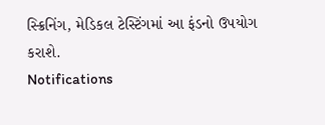સ્ક્રિનિંગ, મેડિકલ ટેસ્ટિંગમાં આ ફંડનો ઉપયોગ કરાશે.
Notifications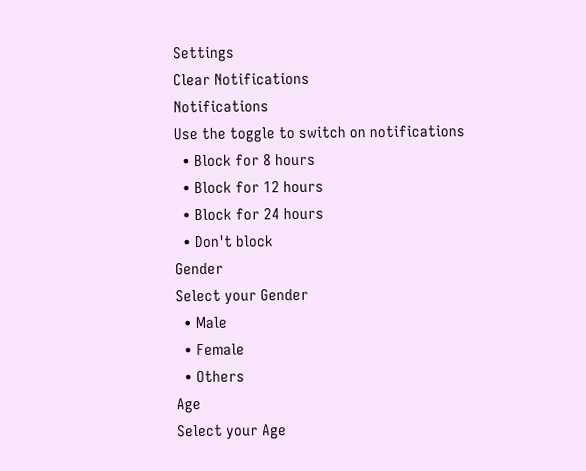Settings
Clear Notifications
Notifications
Use the toggle to switch on notifications
  • Block for 8 hours
  • Block for 12 hours
  • Block for 24 hours
  • Don't block
Gender
Select your Gender
  • Male
  • Female
  • Others
Age
Select your Age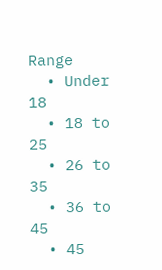Range
  • Under 18
  • 18 to 25
  • 26 to 35
  • 36 to 45
  • 45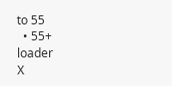to 55
  • 55+
loader
X